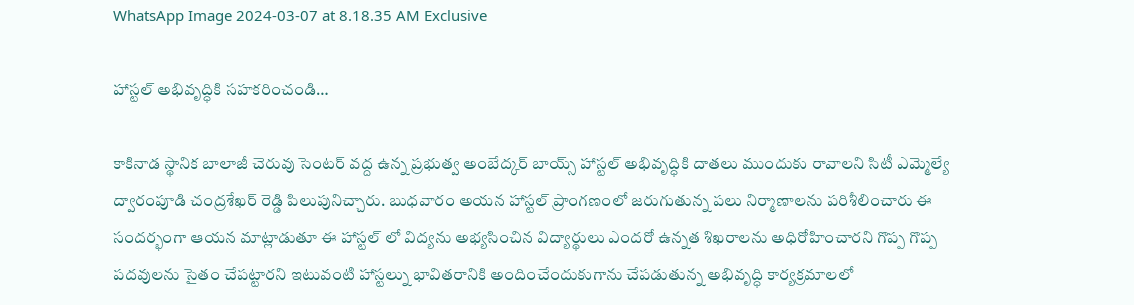WhatsApp Image 2024-03-07 at 8.18.35 AM Exclusive

హాస్టల్ అభివృద్ధికి సహకరించండి…

కాకినాడ స్థానిక బాలాజీ చెరువు సెంటర్ వద్ద ఉన్న ప్రభుత్వ అంబేద్కర్ బాయ్స్ హాస్టల్ అభివృద్ధికి దాతలు ముందుకు రావాలని సిటీ ఎమ్మెల్యే ద్వారంపూడి చంద్రశేఖర్ రెడ్డి పిలుపునిచ్చారు. బుధవారం అయన హాస్టల్ ప్రాంగణంలో జరుగుతున్న పలు నిర్మాణాలను పరిశీలించారు ఈ సందర్భంగా ఆయన మాట్లాడుతూ ఈ హాస్టల్ లో విద్యను అభ్యసించిన విద్యార్థులు ఎందరో ఉన్నత శిఖరాలను అధిరోహించారని గొప్ప గొప్ప పదవులను సైతం చేపట్టారని ఇటువంటి హాస్టల్ను భావితరానికి అందించేందుకుగాను చేపడుతున్న అభివృద్ధి కార్యక్రమాలలో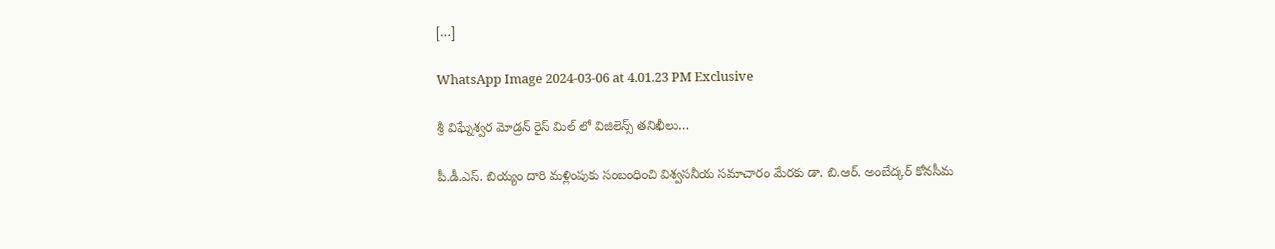[…]

WhatsApp Image 2024-03-06 at 4.01.23 PM Exclusive

శ్రీ విఘ్నేశ్వర మోడ్రన్ రైస్ మిల్ లో విజిలెన్స్ తనిఖీలు…

పీ.డీ.ఎస్. బియ్యం దారి మళ్లింపుకు సంబంధించి విశ్వసనీయ సమాచారం మేరకు డా. బి.ఆర్. అంబేద్కర్ కోనసీమ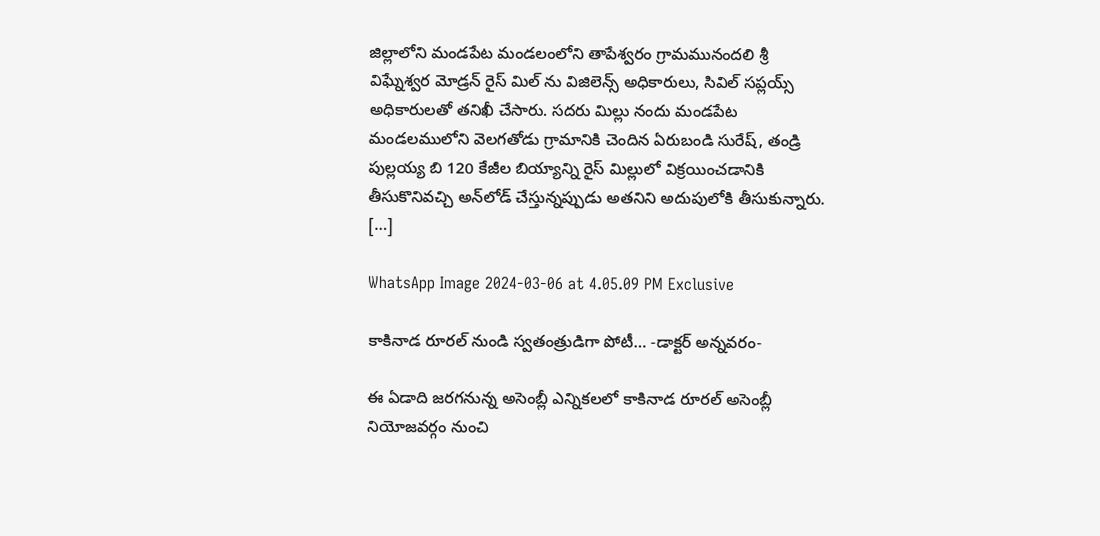జిల్లాలోని మండపేట మండలంలోని తాపేశ్వరం గ్రామమునందలి శ్రీ విఘ్నేశ్వర మోడ్రన్ రైస్ మిల్ ను విజిలెన్స్ అధికారులు, సివిల్ సప్లయ్స్ అధికారులతో తనిఖీ చేసారు. సదరు మిల్లు నందు మండపేట మండలములోని వెలగతోడు గ్రామానికి చెందిన ఏరుబండి సురేష్, తండ్రి పుల్లయ్య బి 120 కేజీల బియ్యాన్ని రైస్ మిల్లులో విక్రయించడానికి తీసుకొనివచ్చి అన్‌లోడ్ చేస్తున్నప్పుడు అతనిని అదుపులోకి తీసుకున్నారు. […]

WhatsApp Image 2024-03-06 at 4.05.09 PM Exclusive

కాకినాడ రూరల్ నుండి స్వతంత్రుడిగా పోటీ… -డాక్టర్ అన్నవరం-

ఈ ఏడాది జరగనున్న అసెంబ్లీ ఎన్నికలలో కాకినాడ రూరల్ అసెంబ్లీ నియోజవర్గం నుంచి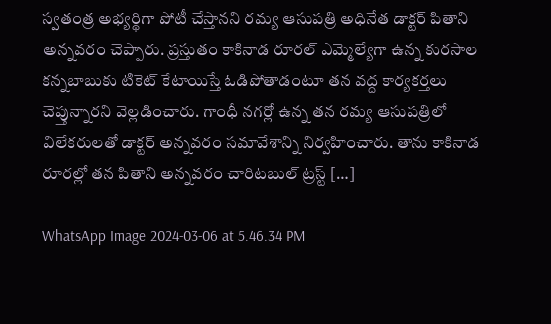స్వతంత్ర అభ్యర్థిగా పోటీ చేస్తానని రమ్య ఆసుపత్రి అధినేత డాక్టర్ పితాని అన్నవరం చెప్పారు. ప్రస్తుతం కాకినాడ రూరల్ ఎమ్మెల్యేగా ఉన్న కురసాల కన్నబాబుకు టికెట్ కేటాయిస్తే ఓడిపోతాడంటూ తన వద్ద కార్యకర్తలు చెప్తున్నారని వెల్లడించారు. గాంధీ నగర్లో ఉన్న తన రమ్య ఆసుపత్రిలో విలేకరులతో డాక్టర్ అన్నవరం సమావేశాన్ని నిర్వహించారు. తాను కాకినాడ రూరల్లో తన పితాని అన్నవరం చారిటబుల్ ట్రస్ట్ […]

WhatsApp Image 2024-03-06 at 5.46.34 PM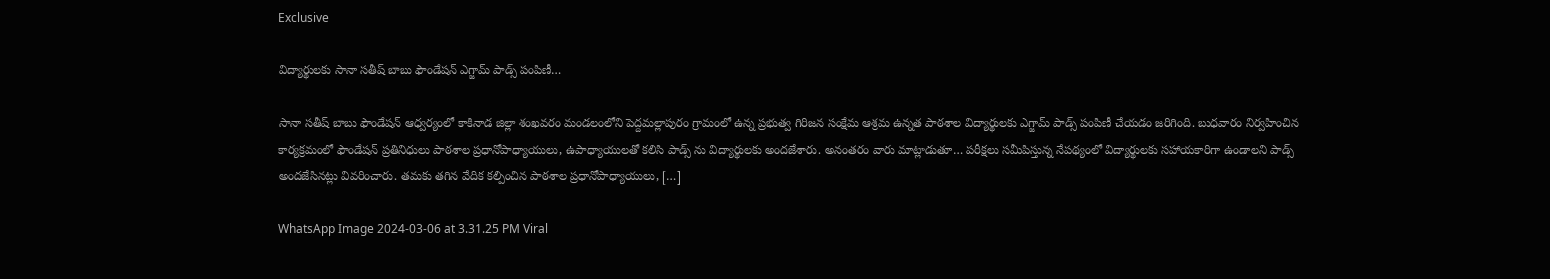Exclusive

విద్యార్థులకు సానా సతీష్ బాబు ఫౌండేషన్ ఎగ్జామ్ పాడ్స్ పంపిణీ…

సానా సతీష్ బాబు ఫౌండేషన్ ఆధ్వర్యంలో కాకినాడ జిల్లా శంఖవరం మండలంలోని పెద్దమల్లాపురం గ్రామంలో ఉన్న ప్రభుత్వ గిరిజన సంక్షేమ ఆశ్రమ ఉన్నత పాఠశాల విద్యార్థులకు ఎగ్జామ్ పాడ్స్ పంపిణీ చేయడం జరిగింది. బుధవారం నిర్వహించిన కార్యక్రమంలో ఫౌండేషన్ ప్రతినిధులు పాఠశాల ప్రధానోపాధ్యాయులు, ఉపాధ్యాయులతో కలిసి పాడ్స్ ను విద్యార్థులకు అందజేశారు. అనంతరం వారు మాట్లాడుతూ… పరీక్షలు సమీపిస్తున్న నేపథ్యంలో విద్యార్థులకు సహాయకారిగా ఉండాలని పాడ్స్ అందజేసినట్లు వివరించారు. తమకు తగిన వేదిక కల్పించిన పాఠశాల ప్రధానోపాధ్యాయులు, […]

WhatsApp Image 2024-03-06 at 3.31.25 PM Viral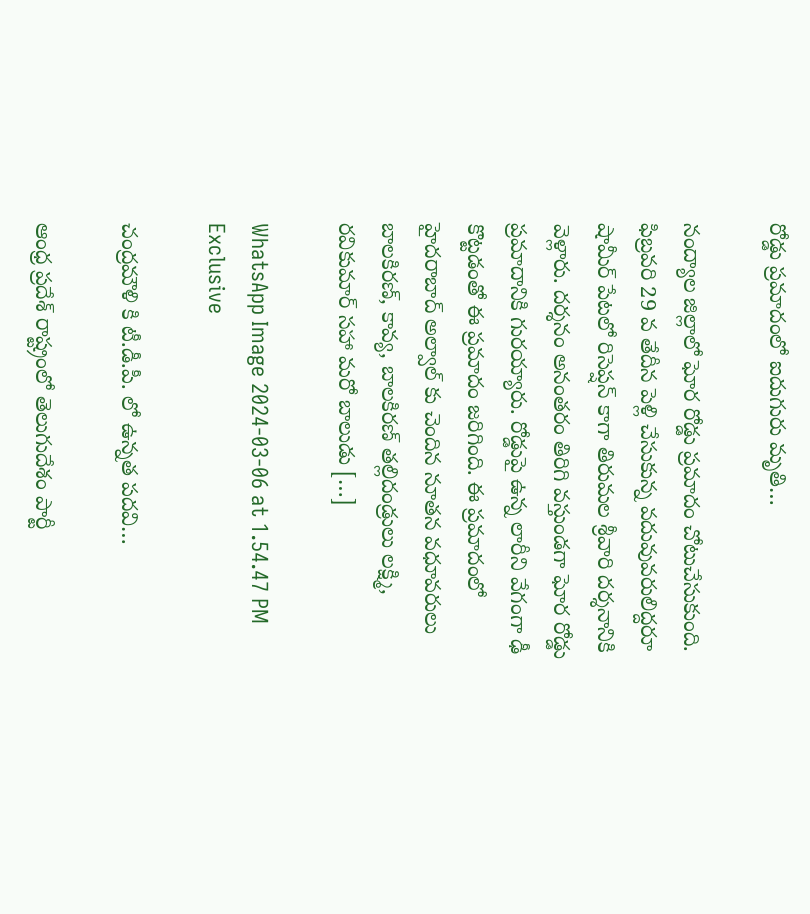రోడ్డు ప్రమాదంలో ఐదుగురు మృతి…

నంద్యాల జిల్లాలో ఘోర రోడ్డు ప్రమాదం చోటుచేసుకుంది. ఫిబ్రవరి 29 వ తేదీన పెళ్లి చేసుకున్న వదువువరులిద్దరూ షామీర్ పేటలో రిసెప్షన్ కాగా తిరుమల శ్రీవారి దర్శనానికి వెళ్లారు. దర్శనం అనంతరం తిరిగి వస్తుండగా ఘోర రోడ్డు ప్రమాదానికి గురయ్యారు. రోడ్డుపై ఉన్న లారీని వేగంగా ఢీ కొట్టడంతో ఈ ప్రమాదం జరిగింది. ఈ ప్రమాదంలో హైదరాబాద్ అల్వాల్‌ కు చెందిన నూతన వధూవరులు బాలకిరణ్, కావ్య, బాలకిరణ్ తల్లిదండ్రులు లక్ష్మి, రవికుమార్ సహా మరో బాలుడు […]

WhatsApp Image 2024-03-06 at 1.54.47 PM Exclusive

చంద్రమౌళి కి టీ.డీ.పీ. లో ఉన్నత పదవి…

ఆంధ్ర ప్రదేశ్ రాష్ట్రంలో తెలుగుదేశం పార్టీ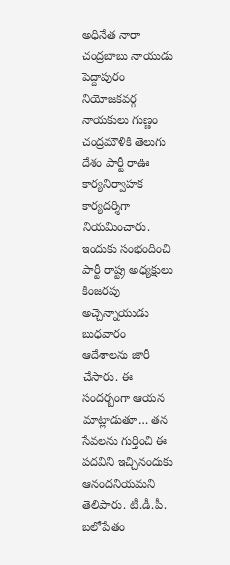అధినేత నారా చంద్రబాబు నాయుడు పెద్దాపురం నియోజకవర్గ నాయకులు గుణ్ణం చంద్రమౌళికి తెలుగు దేశం పార్టీ రాఊ కార్యనిర్వాహక కార్యదర్శిగా నియమించారు. ఇందుకు సంభందించి పార్టీ రాష్ట్ర అధ్యక్షులు కింజరపు అచ్చెన్నాయుడు బుధవారం ఆదేశాలను జారీ చేసారు. ఈ సందర్బంగా ఆయన మాట్లాడుతూ… తన సేవలను గుర్తించి ఈ పదవిని ఇచ్చినందుకు ఆనందనియమని తెలిపారు. టీ.డీ.పీ. బలోపేతం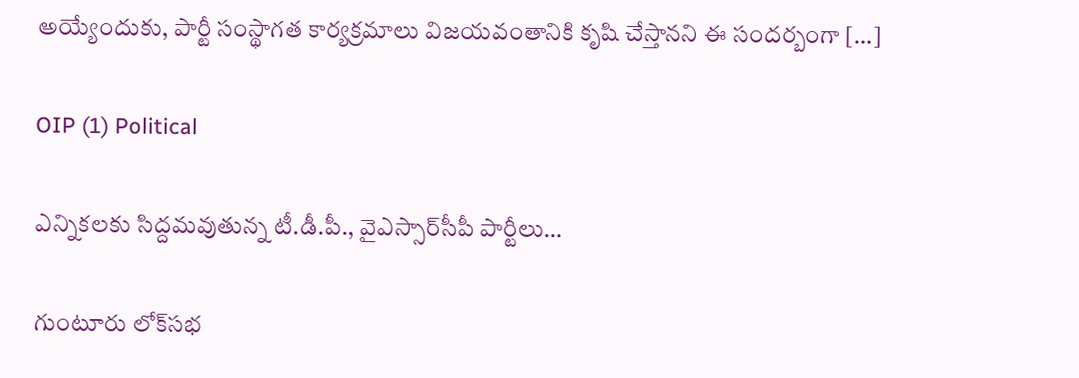అయ్యేందుకు, పార్టీ సంస్థాగత కార్యక్రమాలు విజయవంతానికి కృషి చేస్తానని ఈ సందర్బంగా […]

OIP (1) Political

ఎన్నికలకు సిద్దమవుతున్న టీ.డీ.పీ., వైఎస్సార్‌సీపీ పార్టీలు…

గుంటూరు లోక్‌సభ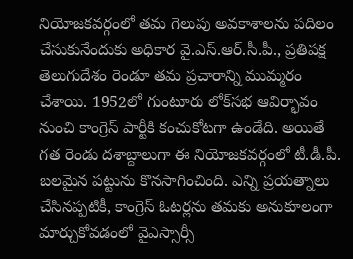నియోజకవర్గంలో తమ గెలుపు అవకాశాలను పదిలం చేసుకునేందుకు అధికార వై.ఎస్.ఆర్‌.సీ.పీ., ప్రతిపక్ష తెలుగుదేశం రెండూ తమ ప్రచారాన్ని ముమ్మరం చేశాయి. 1952లో గుంటూరు లోక్‌సభ ఆవిర్భావం నుంచి కాంగ్రెస్ పార్టీకి కంచుకోటగా ఉండేది. అయితే గత రెండు దశాబ్దాలుగా ఈ నియోజకవర్గంలో టీ.డీ.పీ. బలమైన పట్టును కొనసాగించింది. ఎన్ని ప్రయత్నాలు చేసినప్పటికీ, కాంగ్రెస్ ఓటర్లను తమకు అనుకూలంగా మార్చుకోవడంలో వైఎస్సార్సీ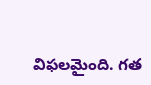విఫలమైంది. గత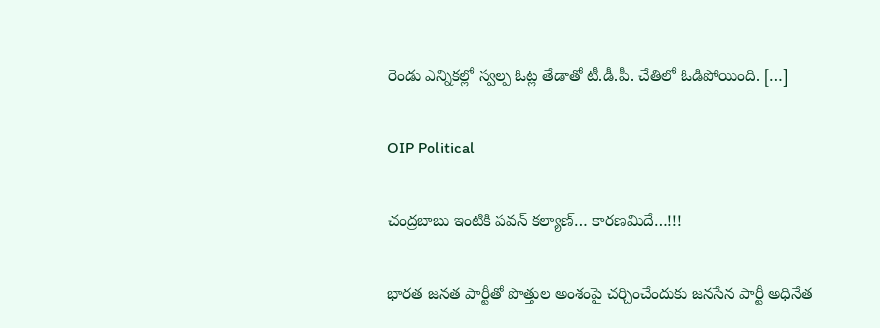రెండు ఎన్నికల్లో స్వల్ప ఓట్ల తేడాతో టీ.డీ.పీ. చేతిలో ఓడిపోయింది. […]

OIP Political

చంద్రబాబు ఇంటికి పవన్ కల్యాణ్… కారణమిదే…!!!

భారత జనత పార్టీతో పొత్తుల అంశంపై చర్చించేందుకు జనసేన పార్టీ అధినేత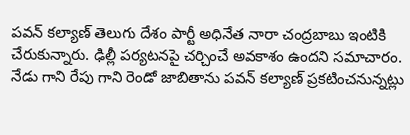పవన్ కల్యాణ్ తెలుగు దేశం పార్టీ అధినేత నారా చంద్రబాబు ఇంటికి చేరుకున్నారు. ఢిల్లీ పర్యటనపై చర్చించే అవకాశం ఉందని సమాచారం. నేడు గాని రేపు గాని రెండో జాబితాను పవన్ కల్యాణ్ ప్రకటించనున్నట్లు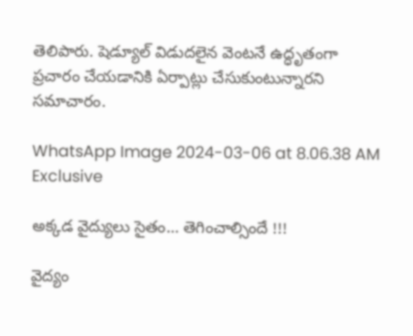తెలిపారు. షెడ్యూల్ విడుదలైన వెంటనే ఉద్ధృతంగా ప్రచారం చేయడానికి ఏర్పాట్లు చేసుకుంటున్నారని సమాచారం.

WhatsApp Image 2024-03-06 at 8.06.38 AM Exclusive

అక్కడ వైద్యులు సైతం… తెగించాల్సిందే !!!

వైద్యం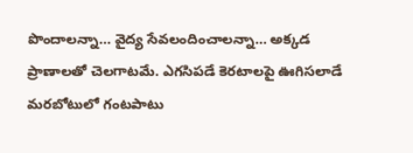పొందాలన్నా… వైద్య సేవలందించాలన్నా… అక్కడ ప్రాణాలతో చెలగాటమే. ఎగసిపడే కెరటాలపై ఊగిసలాడే మరబోటులో గంటపాటు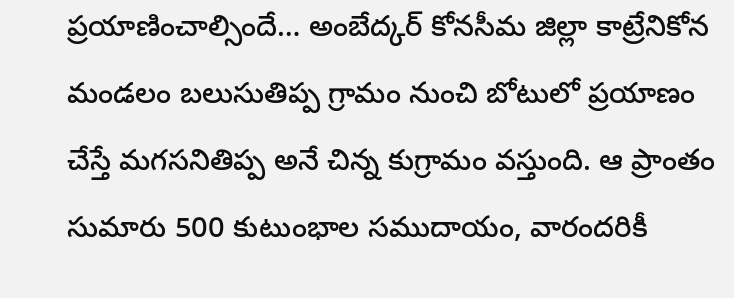ప్రయాణించాల్సిందే… అంబేద్కర్‌ కోనసీమ జిల్లా కాట్రేనికోన మండలం బలుసుతిప్ప గ్రామం నుంచి బోటులో ప్రయాణం చేస్తే మగసనితిప్ప అనే చిన్న కుగ్రామం వస్తుంది. ఆ ప్రాంతం సుమారు 500 కుటుంభాల సముదాయం, వారందరికీ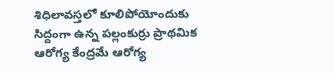శిధిలావస్తలో కూలిపోయోందుకు సిద్దంగా ఉన్న పల్లంకుర్రు ప్రాథమిక ఆరోగ్య కేంద్రమే ఆరోగ్య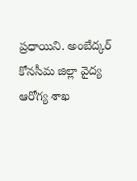ప్రధాయిని. అంబేద్కర్‌ కోనసీమ జిల్లా వైద్య ఆరోగ్య శాఖ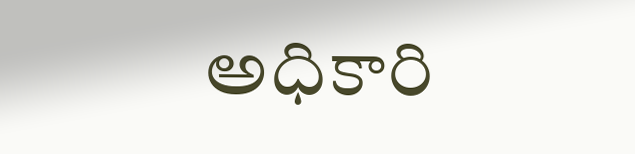అధికారి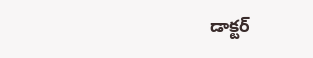డాక్టర్‌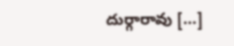దుర్గారావు […]